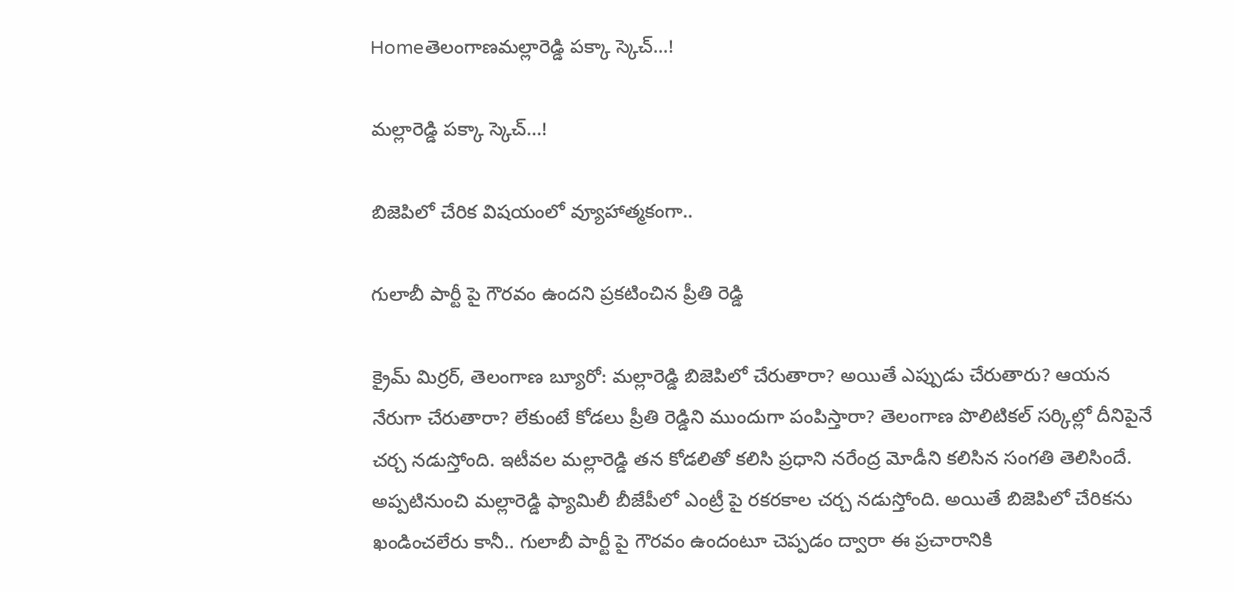Homeతెలంగాణమల్లారెడ్డి పక్కా స్కెచ్...!

మల్లారెడ్డి పక్కా స్కెచ్…!

బిజెపిలో చేరిక విషయంలో వ్యూహాత్మకంగా..

గులాబీ పార్టీ పై గౌరవం ఉందని ప్రకటించిన ప్రీతి రెడ్డి

క్రైమ్ మిర్రర్, తెలంగాణ బ్యూరో: మల్లారెడ్డి బిజెపిలో చేరుతారా? అయితే ఎప్పుడు చేరుతారు? ఆయన నేరుగా చేరుతారా? లేకుంటే కోడలు ప్రీతి రెడ్డిని ముందుగా పంపిస్తారా? తెలంగాణ పొలిటికల్ సర్కిల్లో దీనిపైనే చర్చ నడుస్తోంది. ఇటీవల మల్లారెడ్డి తన కోడలితో కలిసి ప్రధాని నరేంద్ర మోడీని కలిసిన సంగతి తెలిసిందే. అప్పటినుంచి మల్లారెడ్డి ఫ్యామిలీ బీజేపీలో ఎంట్రీ పై రకరకాల చర్చ నడుస్తోంది. అయితే బిజెపిలో చేరికను ఖండించలేరు కానీ.. గులాబీ పార్టీ పై గౌరవం ఉందంటూ చెప్పడం ద్వారా ఈ ప్రచారానికి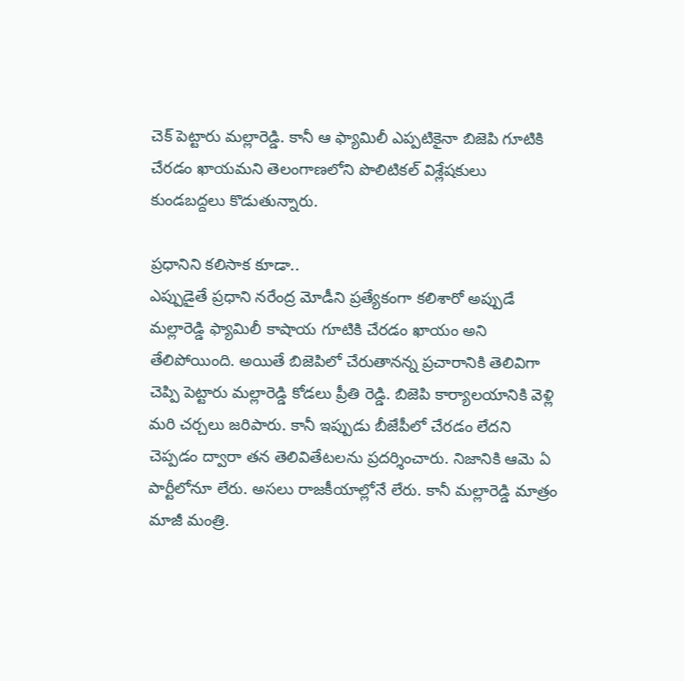చెక్ పెట్టారు మల్లారెడ్డి. కానీ ఆ ఫ్యామిలీ ఎప్పటికైనా బిజెపి గూటికి చేరడం ఖాయమని తెలంగాణలోని పొలిటికల్ విశ్లేషకులు కుండబద్దలు కొడుతున్నారు.

ప్రధానిని కలిసాక కూడా..
ఎప్పుడైతే ప్రధాని నరేంద్ర మోడీని ప్రత్యేకంగా కలిశారో అప్పుడే మల్లారెడ్డి ఫ్యామిలీ కాషాయ గూటికి చేరడం ఖాయం అని తేలిపోయింది. అయితే బిజెపిలో చేరుతానన్న ప్రచారానికి తెలివిగా చెప్పి పెట్టారు మల్లారెడ్డి కోడలు ప్రీతి రెడ్డి. బిజెపి కార్యాలయానికి వెళ్లి మరి చర్చలు జరిపారు. కానీ ఇప్పుడు బీజేపీలో చేరడం లేదని చెప్పడం ద్వారా తన తెలివితేటలను ప్రదర్శించారు. నిజానికి ఆమె ఏ పార్టీలోనూ లేరు. అసలు రాజకీయాల్లోనే లేరు. కానీ మల్లారెడ్డి మాత్రం మాజీ మంత్రి.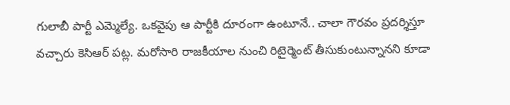గులాబీ పార్టీ ఎమ్మెల్యే. ఒకవైపు ఆ పార్టీకి దూరంగా ఉంటూనే.. చాలా గౌరవం ప్రదర్శిస్తూ వచ్చారు కెసిఆర్ పట్ల. మరోసారి రాజకీయాల నుంచి రిటైర్మెంట్ తీసుకుంటున్నానని కూడా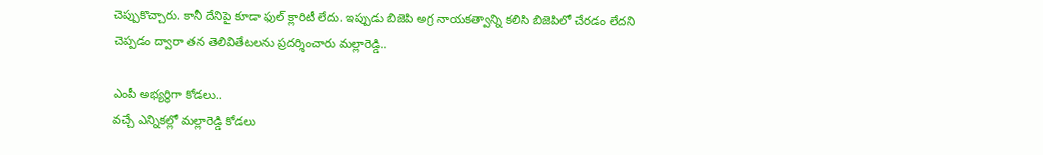చెప్పుకొచ్చారు. కానీ దేనిపై కూడా ఫుల్ క్లారిటీ లేదు. ఇప్పుడు బిజెపి అగ్ర నాయకత్వాన్ని కలిసి బిజెపిలో చేరడం లేదని చెప్పడం ద్వారా తన తెలివితేటలను ప్రదర్శించారు మల్లారెడ్డి..

ఎంపీ అభ్యర్థిగా కోడలు..
వచ్చే ఎన్నికల్లో మల్లారెడ్డి కోడలు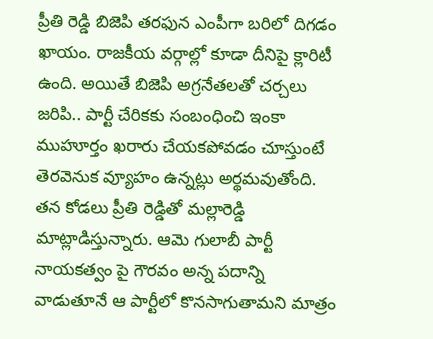ప్రీతి రెడ్డి బిజెపి తరఫున ఎంపీగా బరిలో దిగడం ఖాయం. రాజకీయ వర్గాల్లో కూడా దీనిపై క్లారిటీ ఉంది. అయితే బిజెపి అగ్రనేతలతో చర్చలు జరిపి.. పార్టీ చేరికకు సంబంధించి ఇంకా ముహూర్తం ఖరారు చేయకపోవడం చూస్తుంటే తెరవెనుక వ్యూహం ఉన్నట్లు అర్థమవుతోంది. తన కోడలు ప్రీతి రెడ్డితో మల్లారెడ్డి మాట్లాడిస్తున్నారు. ఆమె గులాబీ పార్టీ నాయకత్వం పై గౌరవం అన్న పదాన్ని వాడుతూనే ఆ పార్టీలో కొనసాగుతామని మాత్రం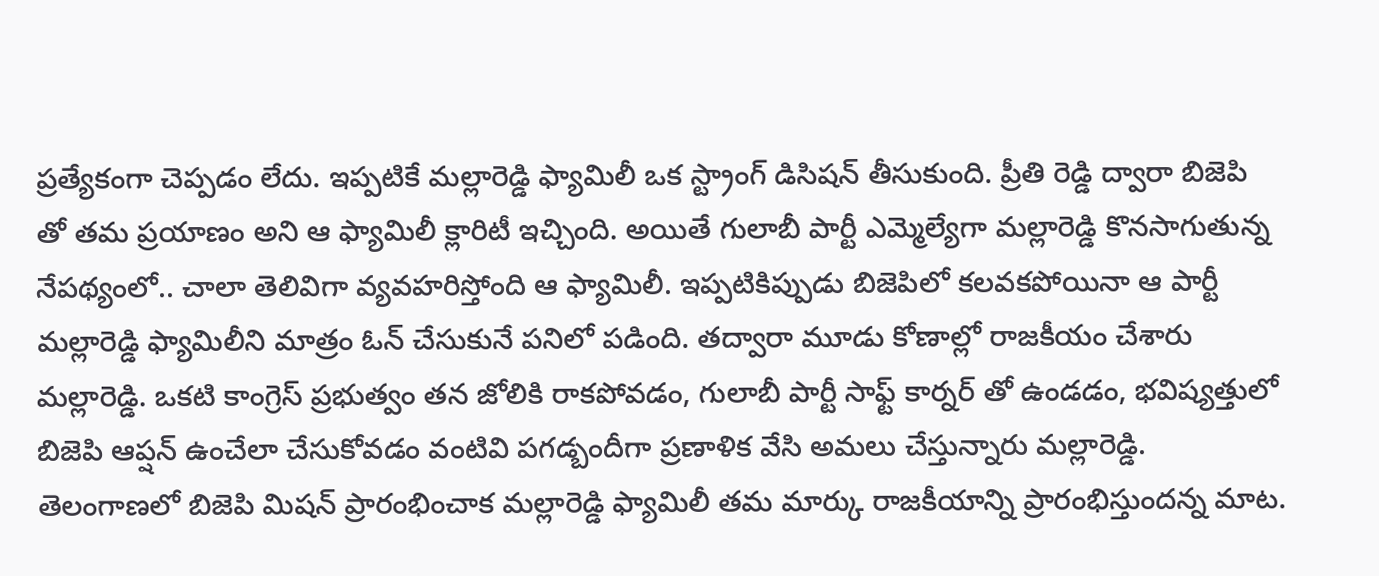ప్రత్యేకంగా చెప్పడం లేదు. ఇప్పటికే మల్లారెడ్డి ఫ్యామిలీ ఒక స్ట్రాంగ్ డిసిషన్ తీసుకుంది. ప్రీతి రెడ్డి ద్వారా బిజెపి తో తమ ప్రయాణం అని ఆ ఫ్యామిలీ క్లారిటీ ఇచ్చింది. అయితే గులాబీ పార్టీ ఎమ్మెల్యేగా మల్లారెడ్డి కొనసాగుతున్న నేపథ్యంలో.. చాలా తెలివిగా వ్యవహరిస్తోంది ఆ ఫ్యామిలీ. ఇప్పటికిప్పుడు బిజెపిలో కలవకపోయినా ఆ పార్టీ మల్లారెడ్డి ఫ్యామిలీని మాత్రం ఓన్ చేసుకునే పనిలో పడింది. తద్వారా మూడు కోణాల్లో రాజకీయం చేశారు మల్లారెడ్డి. ఒకటి కాంగ్రెస్ ప్రభుత్వం తన జోలికి రాకపోవడం, గులాబీ పార్టీ సాఫ్ట్ కార్నర్ తో ఉండడం, భవిష్యత్తులో బిజెపి ఆప్షన్ ఉంచేలా చేసుకోవడం వంటివి పగడ్బందీగా ప్రణాళిక వేసి అమలు చేస్తున్నారు మల్లారెడ్డి. తెలంగాణలో బిజెపి మిషన్ ప్రారంభించాక మల్లారెడ్డి ఫ్యామిలీ తమ మార్కు రాజకీయాన్ని ప్రారంభిస్తుందన్న మాట.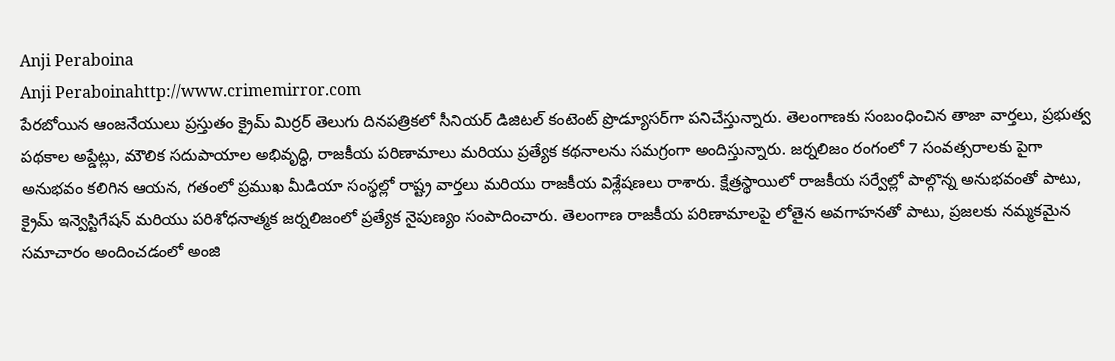Anji Peraboina
Anji Peraboinahttp://www.crimemirror.com
పేరబోయిన ఆంజనేయులు ప్రస్తుతం క్రైమ్ మిర్రర్ తెలుగు దినపత్రికలో సీనియర్ డిజిటల్ కంటెంట్ ప్రొడ్యూసర్‌గా పనిచేస్తున్నారు. తెలంగాణకు సంబంధించిన తాజా వార్తలు, ప్రభుత్వ పథకాల అప్డేట్లు, మౌలిక సదుపాయాల అభివృద్ధి, రాజకీయ పరిణామాలు మరియు ప్రత్యేక కథనాలను సమగ్రంగా అందిస్తున్నారు. జర్నలిజం రంగంలో 7 సంవత్సరాలకు పైగా అనుభవం కలిగిన ఆయన, గతంలో ప్రముఖ మీడియా సంస్థల్లో రాష్ట్ర వార్తలు మరియు రాజకీయ విశ్లేషణలు రాశారు. క్షేత్రస్థాయిలో రాజకీయ సర్వేల్లో పాల్గొన్న అనుభవంతో పాటు, క్రైమ్ ఇన్వెస్టిగేషన్ మరియు పరిశోధనాత్మక జర్నలిజంలో ప్రత్యేక నైపుణ్యం సంపాదించారు. తెలంగాణ రాజకీయ పరిణామాలపై లోతైన అవగాహనతో పాటు, ప్రజలకు నమ్మకమైన సమాచారం అందించడంలో అంజి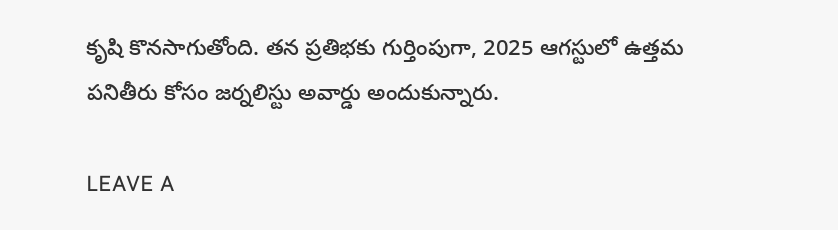కృషి కొనసాగుతోంది. తన ప్రతిభకు గుర్తింపుగా, 2025 ఆగస్టులో ఉత్తమ పనితీరు కోసం జర్నలిస్టు అవార్డు అందుకున్నారు.

LEAVE A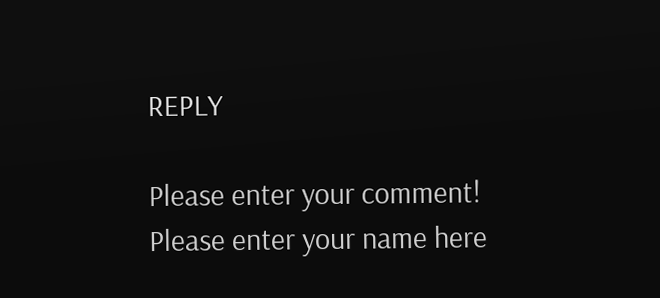REPLY

Please enter your comment!
Please enter your name here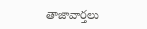తాజావార్తలు